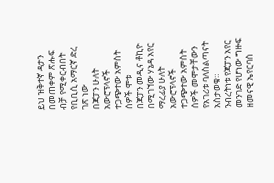ይህ ዝቅተኛ ዳታን በመጠቀም ጽሑፍ ብቻ የሚቀርብበት የቢቢሲ አማርኛ ድረ ገጽ ነው
በጃፓን ሁለት አውሮፕላኖች ተጋጭተው አምስት ሰዎች ሞቱ
በጃፓን መዲና ቶኪዮ በሚገኘው ሃኔዳ አየር ማረፊያ ሁለት አውሮፕላኖች ተጋጭተው አምስት ሰዎች መሞታቸውን የአገሪቱ ባለስልጣናት አስታወቁ።
ንብረትነቱ የጃፓን አየር መንገድ የሆነው ግዙፍ ዘመናዊ ኤየርባስ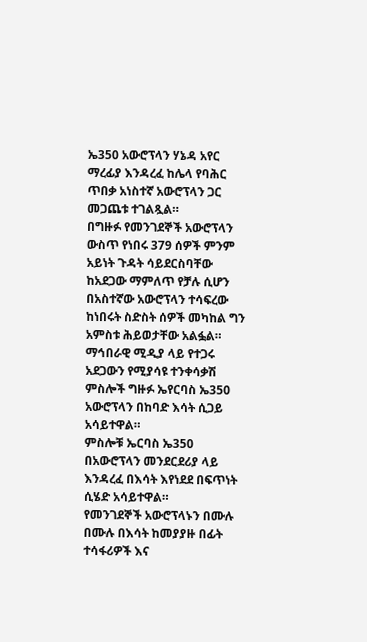ኤ350 አውሮፕላን ሃኔዳ አየር ማረፊያ እንዳረፈ ከሌላ የባሕር ጥበቃ አነስተኛ አውሮፕላን ጋር መጋጨቱ ተገልጿል።
በግዙፉ የመንገደኞች አውሮፕላን ውስጥ የነበሩ 379 ሰዎች ምንም አይነት ጉዳት ሳይደርስባቸው ከአደጋው ማምለጥ የቻሉ ሲሆን በአስተኛው አውሮፕላን ተሳፍረው ከነበሩት ስድስት ሰዎች መካከል ግን አምስቱ ሕይወታቸው አልፏል።
ማኅበራዊ ሚዲያ ላይ የተጋሩ አደጋውን የሚያሳዩ ተንቀሳቃሽ ምስሎች ግዙፉ ኤየርባስ ኤ350 አውሮፕላን በከባድ እሳት ሲጋይ አሳይተዋል።
ምስሎቹ ኤርባስ ኤ350 በአውሮፕላን መንደርደሪያ ላይ እንዳረፈ በእሳት እየነደደ በፍጥነት ሲሄድ አሳይተዋል።
የመንገደኞች አውሮፕላኑን በሙሉ በሙሉ በእሳት ከመያያዙ በፊት ተሳፋሪዎች እና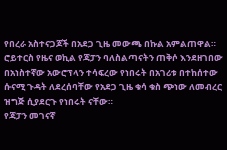የበረራ አስተናጋጆች በአደጋ ጊዜ መውጫ በኩል አምልጠዋል።
ሮይተርስ የዜና ወኪል የጃፓን ባለስልጣናትን ጠቅሶ እንደዘገበው በአነስተኛው አውሮፕላን ተሳፍረው የነበሩት በአገሪቱ በተከሰተው ሱናሚ ጉዳት ለደረሰባቸው የአደጋ ጊዜ ቁሳ ቁስ ጭነው ለመብረር ዝግጅ ሲያደርጉ የነበሩት ናቸው።
የጃፓን መገናኛ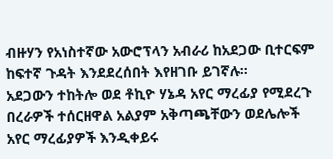ብዙሃን የአነስተኛው አውሮፕላን አብራሪ ከአደጋው ቢተርፍም ከፍተኛ ጉዳት እንደደረሰበት እየዘገቡ ይገኛሉ።
አደጋውን ተከትሎ ወደ ቶኪዮ ሃኔዳ አየር ማረፊያ የሚደረጉ በረራዎች ተሰርዘዋል አልያም አቅጣጫቸውን ወደሌሎች አየር ማረፊያዎች እንዲቀይሩ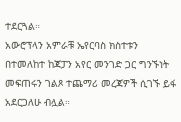ተደርጓል።
አውሮፕላን አምራቹ ኤየርባስ ክስተቱን በተመለከተ ከጃፓን አየር መንገድ ጋር ግንኙነት መፍጠሩን ገልጾ ተጨማሪ መረጃዎች ሲገኙ ይፋ አደርጋለሁ ብሏል።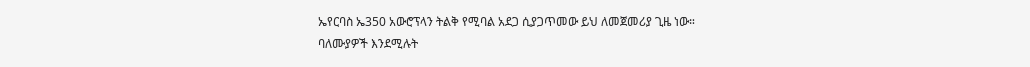ኤየርባስ ኤ350 አውሮፕላን ትልቅ የሚባል አደጋ ሲያጋጥመው ይህ ለመጀመሪያ ጊዜ ነው።
ባለሙያዎች እንደሚሉት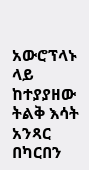አውሮፕላኑ ላይ ከተያያዘው ትልቅ እሳት አንጻር በካርበን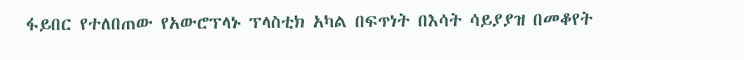ፋይበር የተለበጠው የአውሮፕላኑ ፕላስቲክ አካል በፍጥነት በእሳት ሳይያያዝ በመቆየት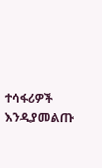ተሳፋሪዎች እንዲያመልጡ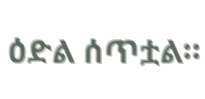ዕድል ሰጥቷል።